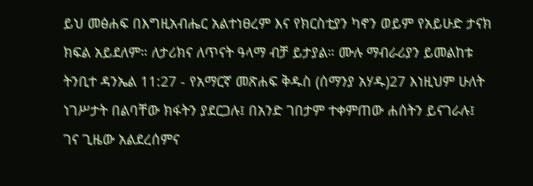ይህ መፅሐፍ በእግዚአብሔር አልተነፀረም እና የክርስቲያን ካኖን ወይም የአይሁድ ታናክ ክፍል አይደለም። ለታሪክና ለጥናት ዓላማ ብቻ ይታያል። ሙሉ ማብራሪያን ይመልከቱ ትንቢተ ዳንኤል 11:27 - የአማርኛ መጽሐፍ ቅዱስ (ሰማንያ አሃዱ)27 እነዚህም ሁለት ነገሥታት በልባቸው ክፋትን ያደርጋሉ፤ በአንድ ገበታም ተቀምጠው ሐሰትን ይናገራሉ፤ ገና ጊዜው አልደረሰምና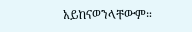አይከናወንላቸውም።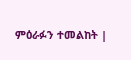ምዕራፉን ተመልከት |